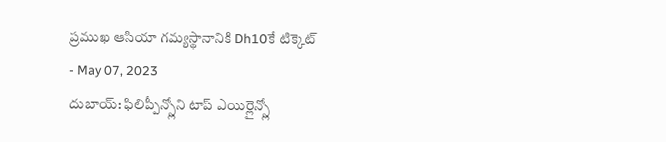ప్రముఖ ఆసియా గమ్యస్థానానికి Dh10కే టిక్కెట్
- May 07, 2023
దుబాయ్: ఫిలిప్పీన్స్లోని టాప్ ఎయిర్లైన్స్లో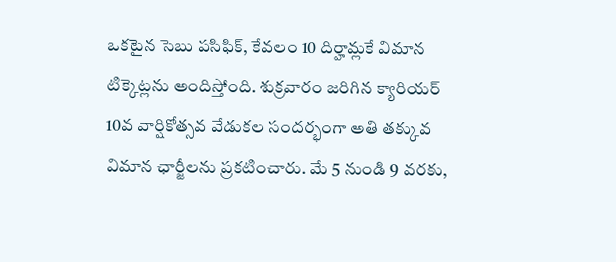ఒకటైన సెబు పసిఫిక్, కేవలం 10 దిర్హామ్లకే విమాన టిక్కెట్లను అందిస్తోంది. శుక్రవారం జరిగిన క్యారియర్ 10వ వార్షికోత్సవ వేడుకల సందర్భంగా అతి తక్కువ విమాన ఛార్జీలను ప్రకటించారు. మే 5 నుండి 9 వరకు,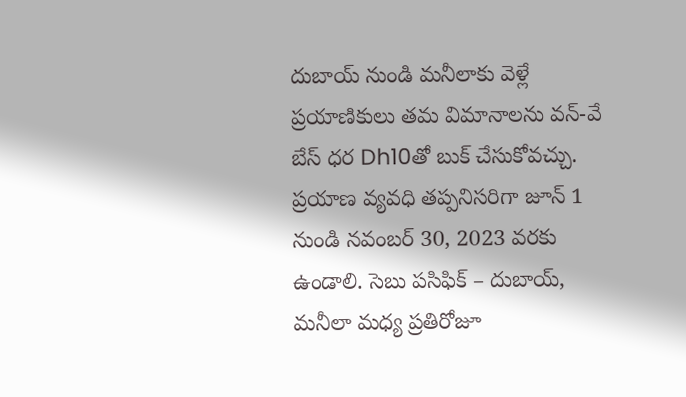దుబాయ్ నుండి మనీలాకు వెళ్లే ప్రయాణికులు తమ విమానాలను వన్-వే బేస్ ధర Dh10తో బుక్ చేసుకోవచ్చు. ప్రయాణ వ్యవధి తప్పనిసరిగా జూన్ 1 నుండి నవంబర్ 30, 2023 వరకు ఉండాలి. సెబు పసిఫిక్ – దుబాయ్, మనీలా మధ్య ప్రతిరోజూ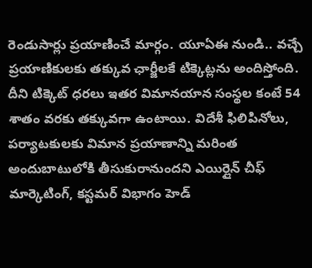రెండుసార్లు ప్రయాణించే మార్గం. యూఏఈ నుండి.. వచ్చే ప్రయాణికులకు తక్కువ ఛార్జీలకే టిక్కెట్లను అందిస్తోంది. దీని టిక్కెట్ ధరలు ఇతర విమానయాన సంస్థల కంటే 54 శాతం వరకు తక్కువగా ఉంటాయి. విదేశీ ఫిలిపినోలు, పర్యాటకులకు విమాన ప్రయాణాన్ని మరింత అందుబాటులోకి తీసుకురానుందని ఎయిర్లైన్ చీఫ్ మార్కెటింగ్, కస్టమర్ విభాగం హెడ్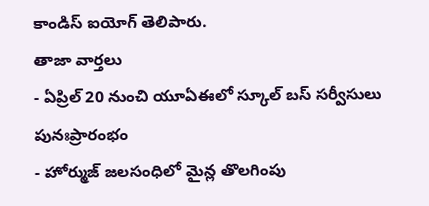కాండిస్ ఐయోగ్ తెలిపారు.
తాజా వార్తలు
- ఏప్రిల్ 20 నుంచి యూఏఈలో స్కూల్ బస్ సర్వీసులు పునఃప్రారంభం
- హోర్ముజ్ జలసంధిలో మైన్ల తొలగింపు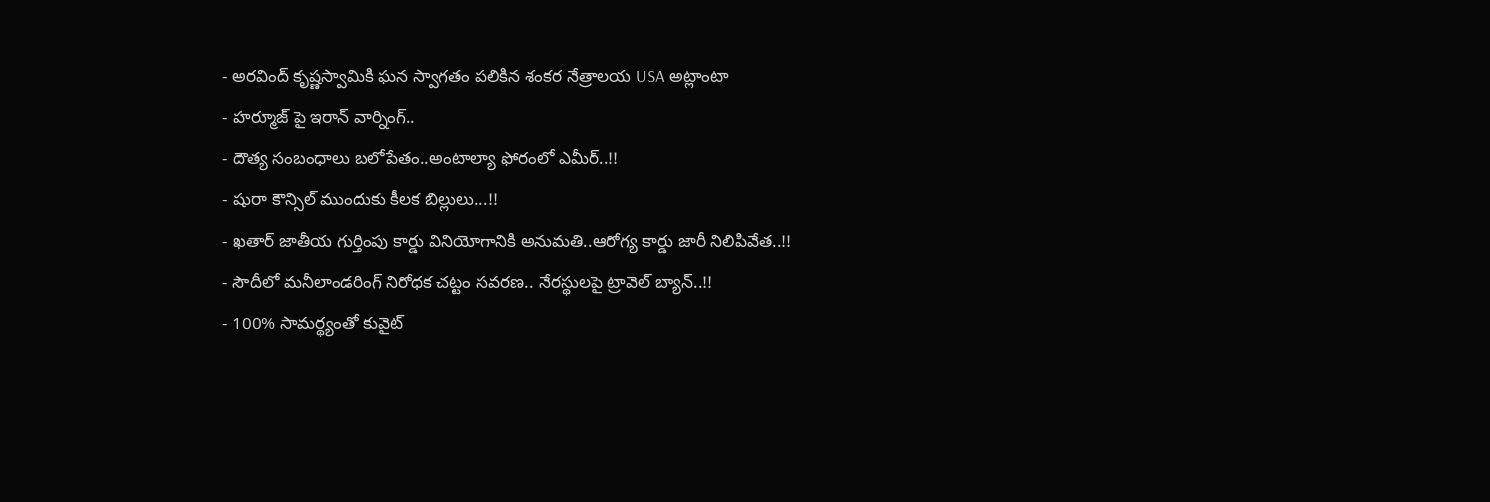- అరవింద్ కృష్ణస్వామికి ఘన స్వాగతం పలికిన శంకర నేత్రాలయ USA అట్లాంటా
- హర్మూజ్ పై ఇరాన్ వార్నింగ్..
- దౌత్య సంబంధాలు బలోపేతం..అంటాల్యా ఫోరంలో ఎమీర్..!!
- షురా కౌన్సిల్ ముందుకు కీలక బిల్లులు...!!
- ఖతార్ జాతీయ గుర్తింపు కార్డు వినియోగానికి అనుమతి..ఆరోగ్య కార్డు జారీ నిలిపివేత..!!
- సౌదీలో మనీలాండరింగ్ నిరోధక చట్టం సవరణ.. నేరస్థులపై ట్రావెల్ బ్యాన్..!!
- 100% సామర్థ్యంతో కువైట్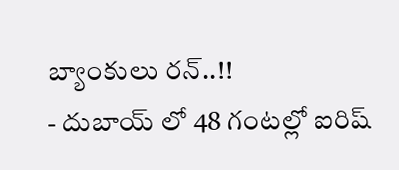బ్యాంకులు రన్..!!
- దుబాయ్ లో 48 గంటల్లో ఐరిష్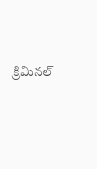క్రిమినల్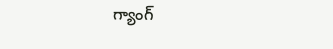గ్యాంగ్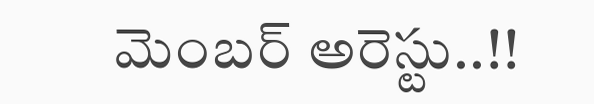మెంబర్ అరెస్టు..!!